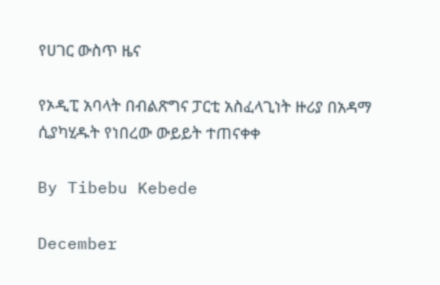የሀገር ውስጥ ዜና

የኦዲፒ አባላት በብልጽግና ፓርቲ አስፈላጊነት ዙሪያ በአዳማ ሲያካሂዱት የነበረው ውይይት ተጠናቀቀ

By Tibebu Kebede

December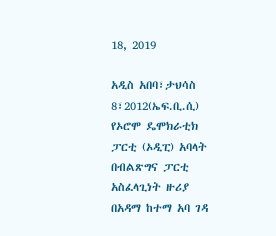18, 2019

አዲስ አበባ፣ታህሳስ 8፣2012(ኤፍ.ቢ.ሲ) የኦሮሞ ዴሞክራቲክ ፓርቲ (ኦዲፒ) አባላት በብልጽግና ፓርቲ አስፈላጊነት ዙሪያ በአዳማ ከተማ አባ ገዳ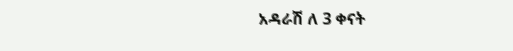አዳራሽ ለ 3 ቀናት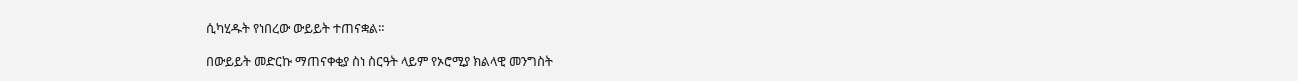ሲካሂዱት የነበረው ውይይት ተጠናቋል።

በውይይት መድርኩ ማጠናቀቂያ ስነ ስርዓት ላይም የኦሮሚያ ክልላዊ መንግስት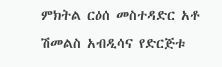ምክትል ርዕሰ መስተዳድር አቶ ሽመልስ አብዲሳና የድርጅቱ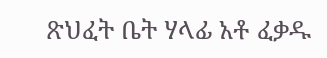ጽህፈት ቤት ሃላፊ አቶ ፈቃዱ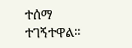ተሰማ ተገኝተዋል።